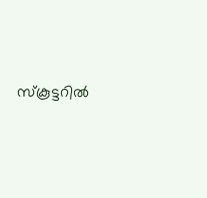സ്കൂട്ടറിൽ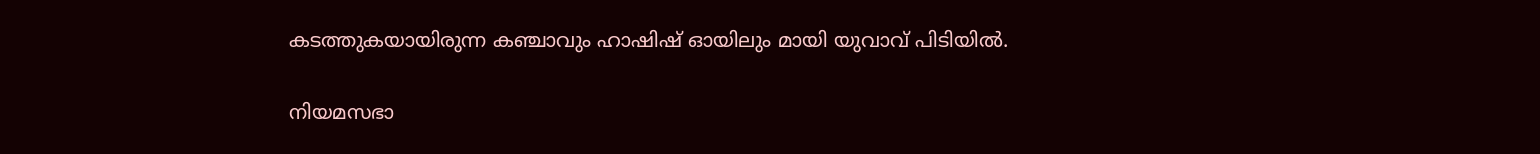കടത്തുകയായിരുന്ന കഞ്ചാവും ഹാഷിഷ് ഓയിലും മായി യുവാവ് പിടിയിൽ.

നിയമസഭാ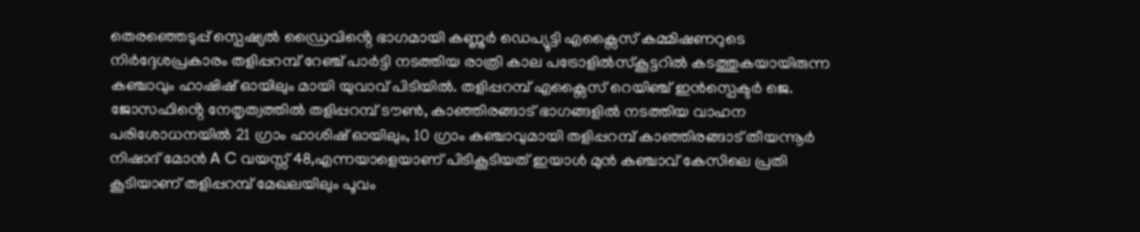തെരഞ്ഞെടുപ്പ് സ്പെഷ്യൽ ഡ്രൈവിൻ്റെ ഭാഗമായി കണ്ണുർ ഡെപ്യൂട്ടി എക്സൈസ് കമ്മിഷണറുടെ നിർദ്ദേശപ്രകാരം തളിപ്പറമ്പ് റേഞ്ച് പാർട്ടി നടത്തിയ രാത്രി കാല പട്രോളിൽസ്കൂട്ടറിൽ കടത്തുകയായിരുന്ന കഞ്ചാവും ഹാഷിഷ് ഓയിലും മായി യുവാവ് പിടിയിൽ. തളിപ്പറമ്പ് എക്സൈസ് റെയിഞ്ച് ഇൻസ്പെക്ടർ ജെ. ജോസഫിൻ്റെ നേതൃത്വത്തിൽ തളിപ്പറമ്പ് ടൗൺ, കാഞ്ഞിരങ്ങാട് ഭാഗങ്ങളിൽ നടത്തിയ വാഹന പരിശോധനയിൽ 21 ഗ്രാം ഹാശിഷ് ഓയിലും, 10 ഗ്രാം കഞ്ചാവുമായി തളിപ്പറമ്പ് കാഞ്ഞിരങ്ങാട് തീയന്നൂർ നിഷാദ് മോൻ A C വയസ്സ് 48,എന്നയാളെയാണ് പിടികൂടിയത് ഇയാൾ മുൻ കഞ്ചാവ് കേസിലെ പ്രതി കൂടിയാണ് തളിപ്പറമ്പ് മേഖലയിലും പൂവം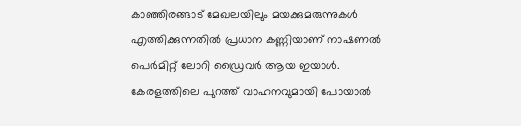കാഞ്ഞിരങ്ങാട് മേഖലയിലും മയക്കുമരുന്നുകൾ എത്തിക്കുന്നതിൽ പ്രധാന കണ്ണിയാണ് നാഷണൽ പെർമിറ്റ് ലോറി ഡ്രൈവർ ആയ ഇയാൾ. കേരളത്തിലെ പുറത്ത് വാഹനവുമായി പോയാൽ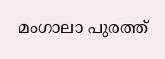മംഗാലാ പുരത്ത്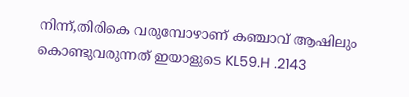നിന്ന്,തിരികെ വരുമ്പോഴാണ് കഞ്ചാവ് ആഷിലും കൊണ്ടുവരുന്നത് ഇയാളുടെ KL59.H .2143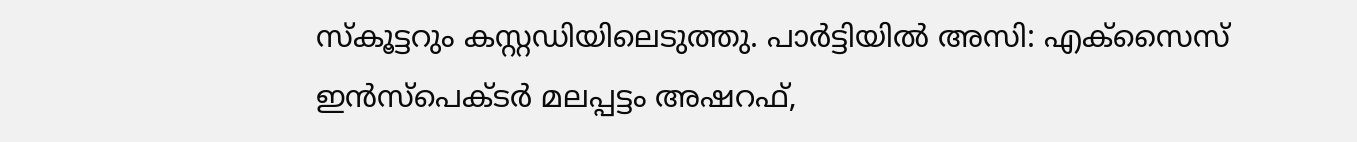സ്കൂട്ടറും കസ്റ്റഡിയിലെടുത്തു. പാർട്ടിയിൽ അസി: എക്സൈസ് ഇൻസ്പെക്ടർ മലപ്പട്ടം അഷറഫ്,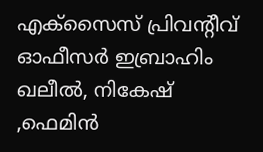എക്സൈസ് പ്രിവന്റീവ് ഓഫീസർ ഇബ്രാഹിം ഖലീൽ, നികേഷ് ,ഫെമിൻ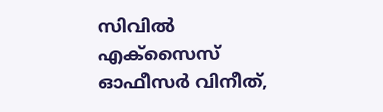സിവിൽ എക്സൈസ് ഓഫീസർ വിനീത്,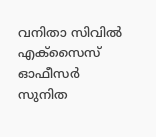വനിതാ സിവിൽ എക്സൈസ് ഓഫീസർ സുനിത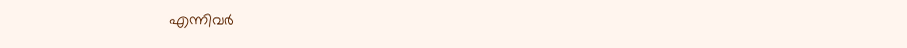എന്നിവർ